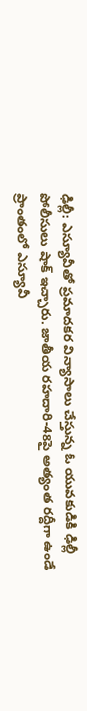ఢిల్లీ: ఎస్యూవీతో ప్రమాదకర విన్యాసాలు చేస్తున్న ఓ యువకుడికి ఢిల్లీ పోలీసులు షాక్ ఇచ్చారు. జాతీయ రహదారి-48పై అత్యంత రద్దీగా ఉండే ప్రాంతంలో ఎస్యూవీ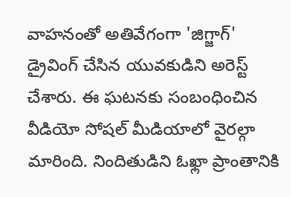వాహనంతో అతివేగంగా 'జిగ్జాగ్' డ్రైవింగ్ చేసిన యువకుడిని అరెస్ట్ చేశారు. ఈ ఘటనకు సంబంధించిన వీడియో సోషల్ మీడియాలో వైరల్గా మారింది. నిందితుడిని ఓఖ్లా ప్రాంతానికి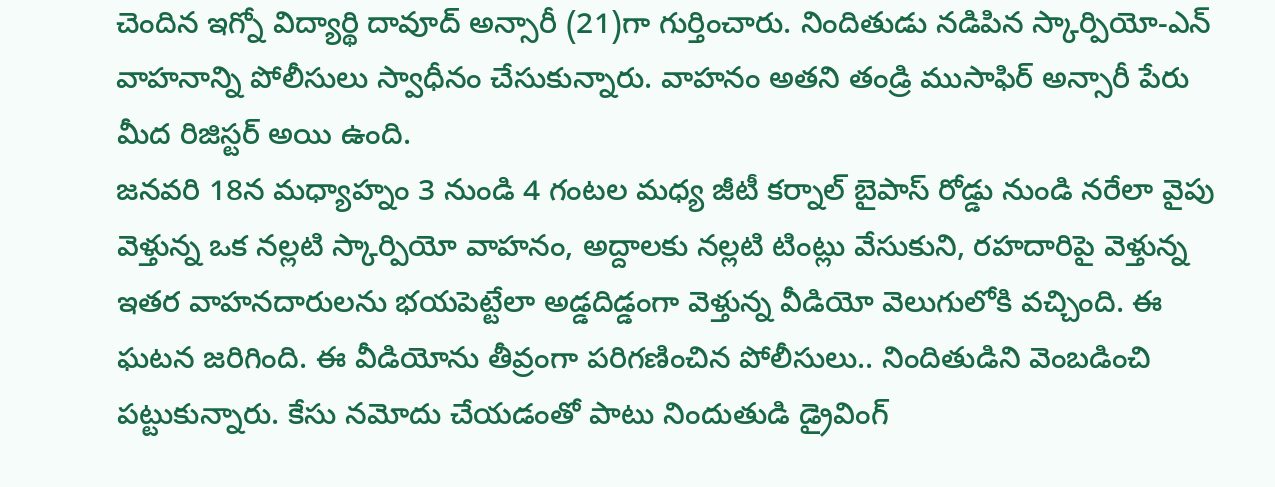చెందిన ఇగ్నో విద్యార్థి దావూద్ అన్సారీ (21)గా గుర్తించారు. నిందితుడు నడిపిన స్కార్పియో-ఎన్ వాహనాన్ని పోలీసులు స్వాధీనం చేసుకున్నారు. వాహనం అతని తండ్రి ముసాఫిర్ అన్సారీ పేరు మీద రిజిస్టర్ అయి ఉంది.
జనవరి 18న మధ్యాహ్నం 3 నుండి 4 గంటల మధ్య జీటీ కర్నాల్ బైపాస్ రోడ్డు నుండి నరేలా వైపు వెళ్తున్న ఒక నల్లటి స్కార్పియో వాహనం, అద్దాలకు నల్లటి టింట్లు వేసుకుని, రహదారిపై వెళ్తున్న ఇతర వాహనదారులను భయపెట్టేలా అడ్డదిడ్డంగా వెళ్తున్న వీడియో వెలుగులోకి వచ్చింది. ఈ ఘటన జరిగింది. ఈ వీడియోను తీవ్రంగా పరిగణించిన పోలీసులు.. నిందితుడిని వెంబడించి పట్టుకున్నారు. కేసు నమోదు చేయడంతో పాటు నిందుతుడి డ్రైవింగ్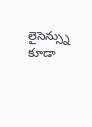లైసెన్స్ను కూడా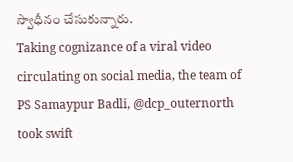స్వాధీనం చేసుకున్నారు.
Taking cognizance of a viral video circulating on social media, the team of PS Samaypur Badli, @dcp_outernorth took swift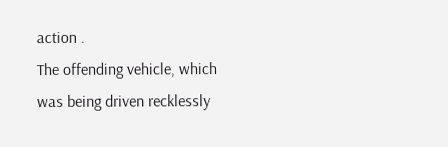action .
The offending vehicle, which was being driven recklessly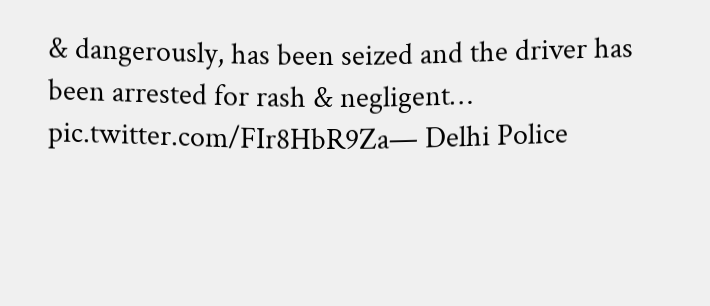& dangerously, has been seized and the driver has been arrested for rash & negligent… pic.twitter.com/FIr8HbR9Za— Delhi Police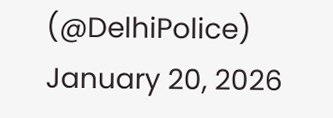(@DelhiPolice) January 20, 2026